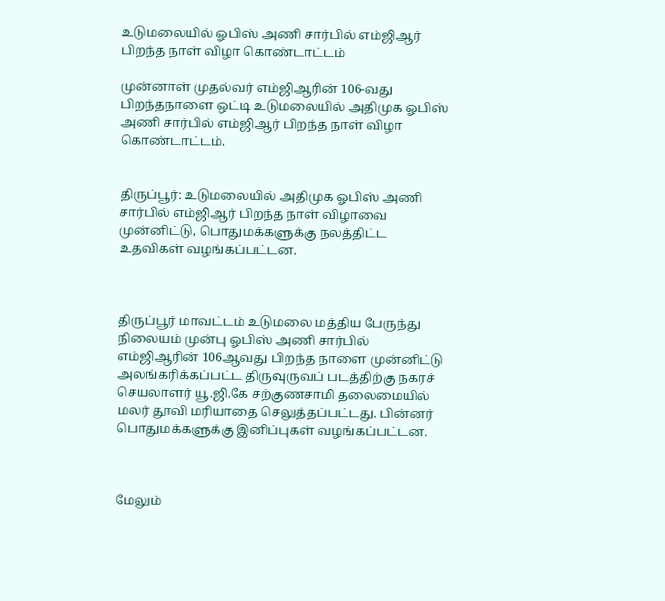உடுமலையில் ஓபிஸ் அணி சார்பில் எம்ஜிஆர் பிறந்த நாள் விழா கொண்டாட்டம்

முன்னாள் முதல்வர் எம்ஜிஆரின் 106-வது பிறந்தநாளை ஒட்டி உடுமலையில் அதிமுக ஓபிஸ் அணி சார்பில் எம்ஜிஆர் பிறந்த நாள் விழா கொண்டாட்டம்.


திருப்பூர்: உடுமலையில் அதிமுக ஓபிஸ் அணி சார்பில் எம்ஜிஆர் பிறந்த நாள் விழாவை முன்னிட்டு, பொதுமக்களுக்கு நலத்திட்ட உதவிகள் வழங்கப்பட்டன.



திருப்பூர் மாவட்டம் உடுமலை மத்திய பேருந்து நிலையம் முன்பு ஓபிஸ் அணி சார்பில் எம்ஜிஆரின் 106ஆவது பிறந்த நாளை முன்னிட்டு அலங்கரிக்கப்பட்ட திருவுருவப் படத்திற்கு நகரச் செயலாளர் யூ.ஜி.கே சற்குணசாமி தலைமையில் மலர் தூவி மரியாதை செலுத்தப்பட்டது. பின்னர் பொதுமக்களுக்கு இனிப்புகள் வழங்கப்பட்டன.



மேலும்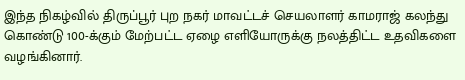இந்த நிகழ்வில் திருப்பூர் புற நகர் மாவட்டச் செயலாளர் காமராஜ் கலந்து கொண்டு 100-க்கும் மேற்பட்ட ஏழை எளியோருக்கு நலத்திட்ட உதவிகளை வழங்கினார்.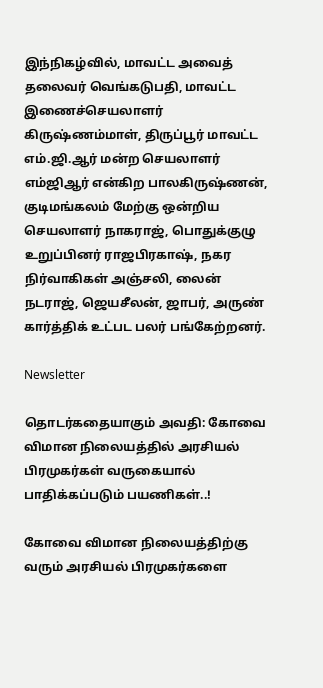இந்நிகழ்வில், மாவட்ட அவைத் தலைவர் வெங்கடுபதி, மாவட்ட இணைச்செயலாளர் கிருஷ்ணம்மாள், திருப்பூர் மாவட்ட எம்.ஜி.ஆர் மன்ற செயலாளர் எம்ஜிஆர் என்கிற பாலகிருஷ்ணன், குடிமங்கலம் மேற்கு ஒன்றிய செயலாளர் நாகராஜ், பொதுக்குழு உறுப்பினர் ராஜபிரகாஷ், நகர நிர்வாகிகள் அஞ்சலி, லைன் நடராஜ், ஜெயசீலன், ஜாபர், அருண் கார்த்திக் உட்பட பலர் பங்கேற்றனர்.

Newsletter

தொடர்கதையாகும் அவதி: கோவை விமான நிலையத்தில் அரசியல் பிரமுகர்கள் வருகையால் பாதிக்கப்படும் பயணிகள்..!

கோவை விமான நிலையத்திற்கு வரும் அரசியல் பிரமுகர்களை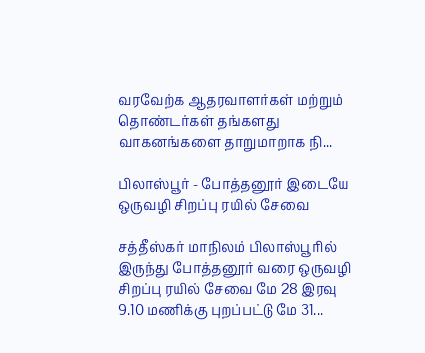வரவேற்க ஆதரவாளர்கள் மற்றும் தொண்டர்கள் தங்களது வாகனங்களை தாறுமாறாக நி...

பிலாஸ்பூர் - போத்தனூர் இடையே ஒருவழி சிறப்பு ரயில் சேவை

சத்தீஸ்கர் மாநிலம் பிலாஸ்பூரில் இருந்து போத்தனூர் வரை ஒருவழி சிறப்பு ரயில் சேவை மே 28 இரவு 9.10 மணிக்கு புறப்பட்டு மே 31...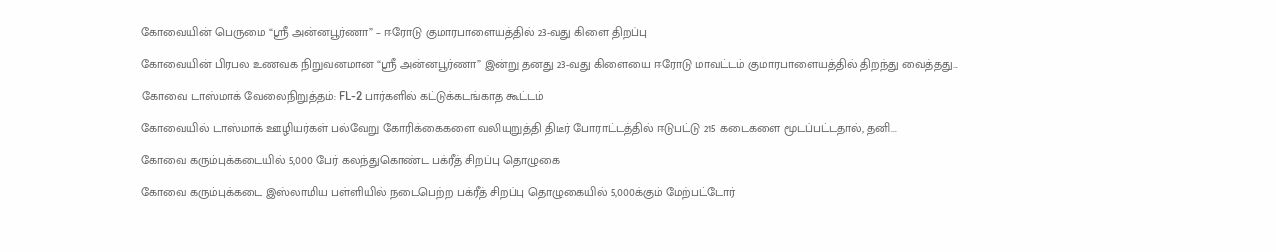கோவையின் பெருமை “ஸ்ரீ அன்னபூர்ணா” – ஈரோடு குமாரபாளையத்தில் 23-வது கிளை திறப்பு

கோவையின் பிரபல உணவக நிறுவனமான “ஸ்ரீ அன்னபூர்ணா” இன்று தனது 23-வது கிளையை ஈரோடு மாவட்டம் குமாரபாளையத்தில் திறந்து வைத்தது...

கோவை டாஸ்மாக் வேலைநிறுத்தம்: FL-2 பார்களில் கட்டுக்கடங்காத கூட்டம்

கோவையில் டாஸ்மாக் ஊழியர்கள் பல்வேறு கோரிக்கைகளை வலியுறுத்தி திடீர் போராட்டத்தில் ஈடுபட்டு 215 கடைகளை மூடப்பட்டதால், தனி...

கோவை கரும்புக்கடையில் 5,000 பேர் கலந்துகொண்ட பக்ரீத் சிறப்பு தொழுகை

கோவை கரும்புக்கடை இஸ்லாமிய பள்ளியில் நடைபெற்ற பக்ரீத் சிறப்பு தொழுகையில் 5,000க்கும் மேற்பட்டோர்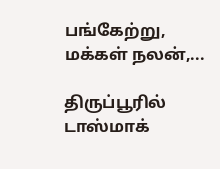பங்கேற்று, மக்கள் நலன்,...

திருப்பூரில் டாஸ்மாக்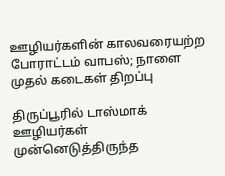ஊழியர்களின் காலவரையற்ற போராட்டம் வாபஸ்; நாளை முதல் கடைகள் திறப்பு

திருப்பூரில் டாஸ்மாக் ஊழியர்கள் முன்னெடுத்திருந்த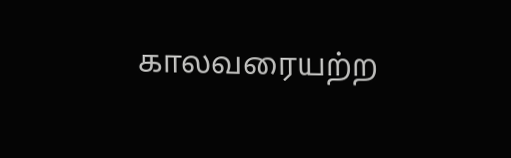காலவரையற்ற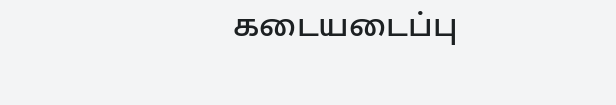கடையடைப்பு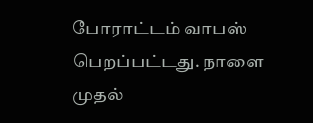போராட்டம் வாபஸ் பெறப்பட்டது. நாளை முதல்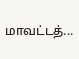மாவட்டத்...